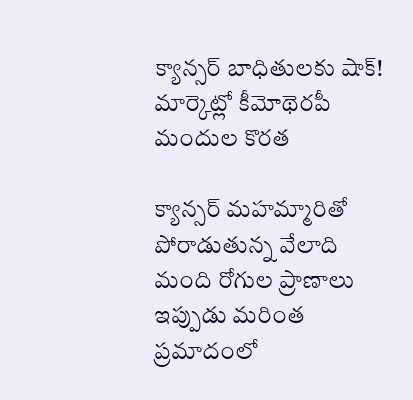క్యాన్సర్ బాధితులకు షాక్! మార్కెట్లో కీమోథెరపీ మందుల కొరత

క్యాన్సర్ మహమ్మారితో పోరాడుతున్న వేలాది మంది రోగుల ప్రాణాలు ఇప్పుడు మరింత ప్రమాదంలో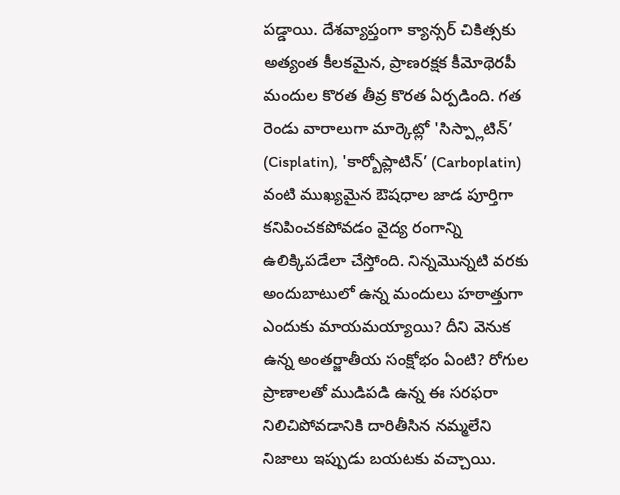పడ్డాయి. దేశవ్యాప్తంగా క్యాన్సర్ చికిత్సకు అత్యంత కీలకమైన, ప్రాణరక్షక కీమోథెరపీ మందుల కొరత తీవ్ర కొరత ఏర్పడింది. గత రెండు వారాలుగా మార్కెట్లో 'సిస్ప్లాటిన్’ (Cisplatin), 'కార్బోప్లాటిన్’ (Carboplatin) వంటి ముఖ్యమైన ఔషధాల జాడ పూర్తిగా కనిపించకపోవడం వైద్య రంగాన్ని ఉలిక్కిపడేలా చేస్తోంది. నిన్నమొన్నటి వరకు అందుబాటులో ఉన్న మందులు హఠాత్తుగా ఎందుకు మాయమయ్యాయి? దీని వెనుక ఉన్న అంతర్జాతీయ సంక్షోభం ఏంటి? రోగుల ప్రాణాలతో ముడిపడి ఉన్న ఈ సరఫరా నిలిచిపోవడానికి దారితీసిన నమ్మలేని నిజాలు ఇప్పుడు బయటకు వచ్చాయి.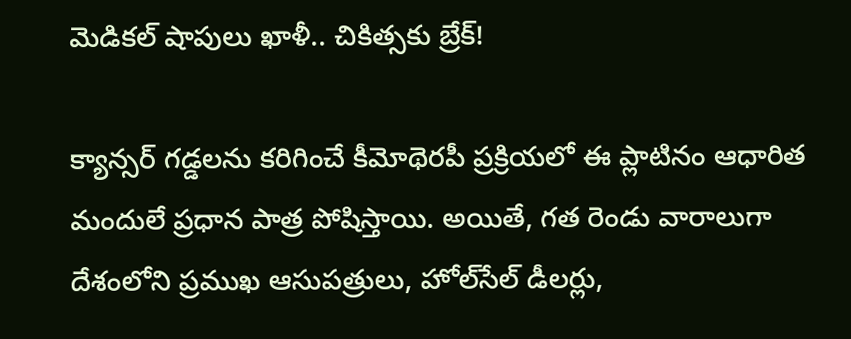మెడికల్ షాపులు ఖాళీ.. చికిత్సకు బ్రేక్!

క్యాన్సర్ గడ్డలను కరిగించే కీమోథెరపీ ప్రక్రియలో ఈ ప్లాటినం ఆధారిత మందులే ప్రధాన పాత్ర పోషిస్తాయి. అయితే, గత రెండు వారాలుగా దేశంలోని ప్రముఖ ఆసుపత్రులు, హోల్‌సేల్ డీలర్లు,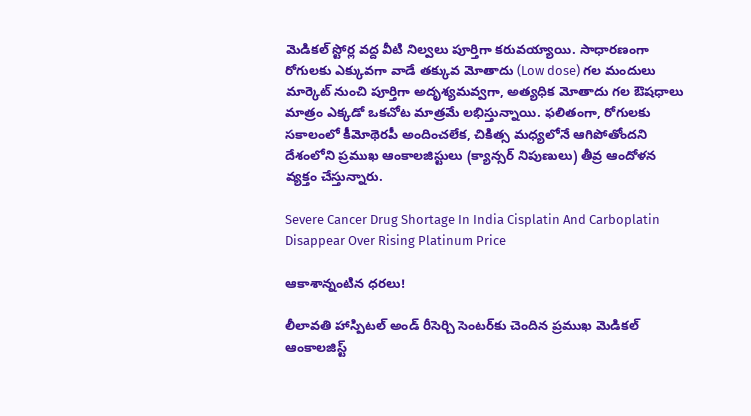మెడికల్ స్టోర్ల వద్ద వీటి నిల్వలు పూర్తిగా కరువయ్యాయి. సాధారణంగా రోగులకు ఎక్కువగా వాడే తక్కువ మోతాదు (Low dose) గల మందులు మార్కెట్ నుంచి పూర్తిగా అదృశ్యమవ్వగా, అత్యధిక మోతాదు గల ఔషధాలు మాత్రం ఎక్కడో ఒకచోట మాత్రమే లభిస్తున్నాయి. ఫలితంగా, రోగులకు సకాలంలో కీమోథెరపీ అందించలేక, చికిత్స మధ్యలోనే ఆగిపోతోందని దేశంలోని ప్రముఖ ఆంకాలజిస్టులు (క్యాన్సర్ నిపుణులు) తీవ్ర ఆందోళన వ్యక్తం చేస్తున్నారు.

Severe Cancer Drug Shortage In India Cisplatin And Carboplatin Disappear Over Rising Platinum Price

ఆకాశాన్నంటిన ధరలు!

లీలావతి హాస్పిటల్ అండ్ రీసెర్చి సెంటర్‌కు చెందిన ప్రముఖ మెడికల్ ఆంకాలజిస్ట్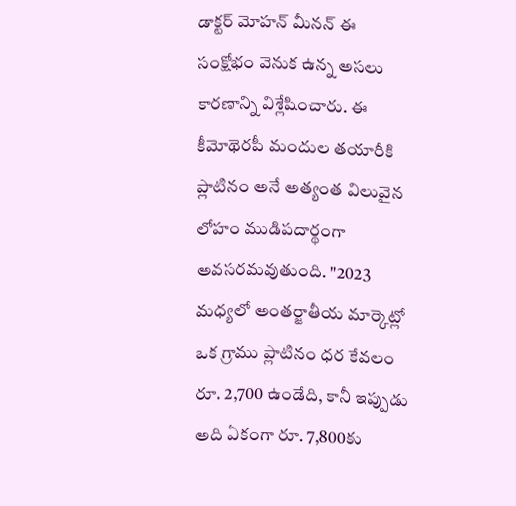డాక్టర్ మోహన్ మీనన్ ఈ సంక్షోభం వెనుక ఉన్న అసలు కారణాన్ని విశ్లేషించారు. ఈ కీమోథెరపీ మందుల తయారీకి ప్లాటినం అనే అత్యంత విలువైన లోహం ముడిపదార్థంగా అవసరమవుతుంది. "2023 మధ్యలో అంతర్జాతీయ మార్కెట్లో ఒక గ్రాము ప్లాటినం ధర కేవలం రూ. 2,700 ఉండేది, కానీ ఇప్పుడు అది ఏకంగా రూ. 7,800కు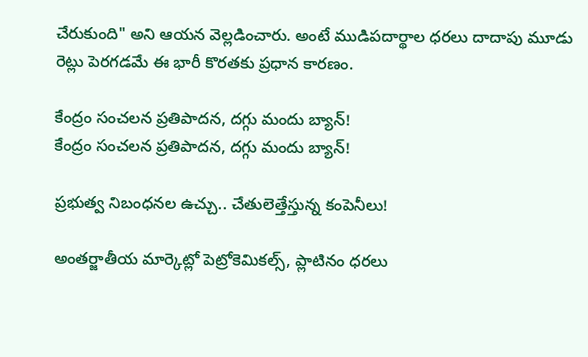చేరుకుంది" అని ఆయన వెల్లడించారు. అంటే ముడిపదార్థాల ధరలు దాదాపు మూడు రెట్లు పెరగడమే ఈ భారీ కొరతకు ప్రధాన కారణం.

కేంద్రం సంచలన ప్రతిపాదన, దగ్గు మందు బ్యాన్!
కేంద్రం సంచలన ప్రతిపాదన, దగ్గు మందు బ్యాన్!

ప్రభుత్వ నిబంధనల ఉచ్చు.. చేతులెత్తేస్తున్న కంపెనీలు!

అంతర్జాతీయ మార్కెట్లో పెట్రోకెమికల్స్, ప్లాటినం ధరలు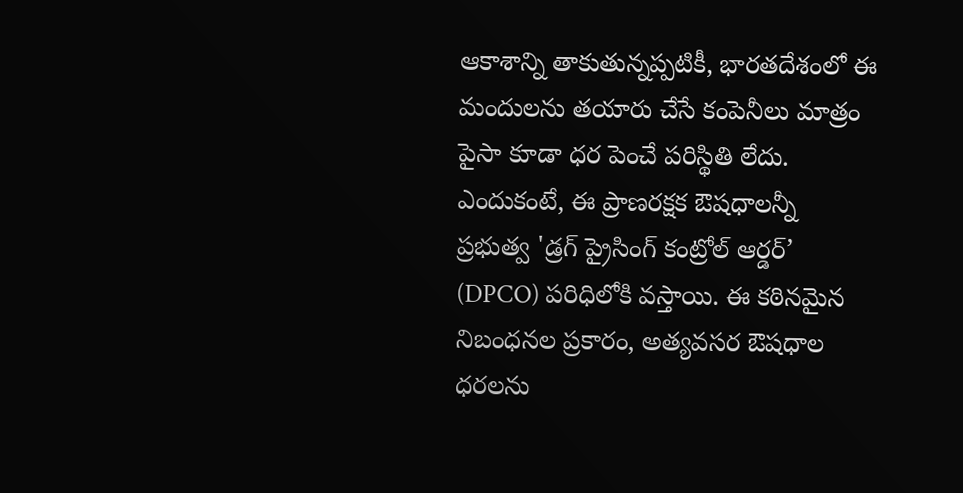ఆకాశాన్ని తాకుతున్నప్పటికీ, భారతదేశంలో ఈ మందులను తయారు చేసే కంపెనీలు మాత్రం పైసా కూడా ధర పెంచే పరిస్థితి లేదు. ఎందుకంటే, ఈ ప్రాణరక్షక ఔషధాలన్నీ ప్రభుత్వ 'డ్రగ్ ప్రైసింగ్ కంట్రోల్ ఆర్డర్’ (DPCO) పరిధిలోకి వస్తాయి. ఈ కఠినమైన నిబంధనల ప్రకారం, అత్యవసర ఔషధాల ధరలను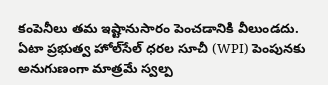కంపెనీలు తమ ఇష్టానుసారం పెంచడానికి వీలుండదు. ఏటా ప్రభుత్వ హోల్‌సేల్ ధరల సూచీ (WPI) పెంపునకు అనుగుణంగా మాత్రమే స్వల్ప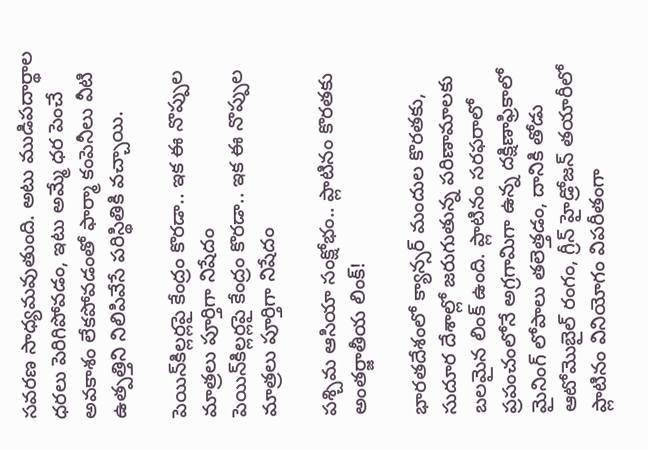సవరణ సాధ్యమవుతుంది. అటు ముడిపదార్థాల ధరలు పెరిగిపోవడం, ఇటు అమ్మే ధర పెంచే అవకాశం లేకపోవడంతో ఫార్మా కంపెనీలు వీటి ఉత్పత్తిని నిలిపివేసే పరిస్థితికి వచ్చాయి.

పెయిన్‌కిల్లర్లపై కేంద్రం కొరడా.. ఇక ఈ నొప్పుల మాత్రలు పూర్తిగా నిషేదం
పెయిన్‌కిల్లర్లపై కేంద్రం కొరడా.. ఇక ఈ నొప్పుల మాత్రలు పూర్తిగా నిషేదం

పశ్చిమ ఆసియా సంక్షోభం.. ప్లాటినం కొరతకు అంతర్జాతీయ లింక్!

భారతదేశంలో క్యాన్సర్ మందుల కొరతకు, సుదూర దేశాల్లో జరుగుతున్న పరిణామాలకు బలమైన లింక్ ఉంది. ప్లాటినం సరఫరాలో ప్రపంచంలోనే అగ్రగామిగా ఉన్న దక్షిణాఫ్రికాలో మైనింగ్ లోపాలు తలెత్తడం, దానికి తోడు ఆటోమొబైల్ రంగం, గ్రీన్ హైడ్రోజన్ తయారీలో ప్లాటినం వినియోగం విపరీతంగా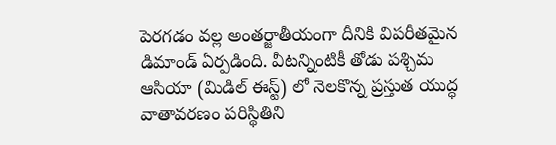పెరగడం వల్ల అంతర్జాతీయంగా దీనికి విపరీతమైన డిమాండ్ ఏర్పడింది. వీటన్నింటికీ తోడు పశ్చిమ ఆసియా (మిడిల్ ఈస్ట్) లో నెలకొన్న ప్రస్తుత యుద్ధ వాతావరణం పరిస్థితిని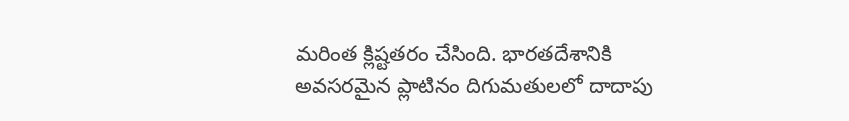మరింత క్లిష్టతరం చేసింది. భారతదేశానికి అవసరమైన ప్లాటినం దిగుమతులలో దాదాపు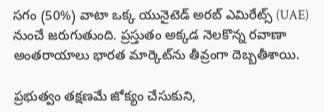సగం (50%) వాటా ఒక్క యునైటెడ్ అరబ్ ఎమిరేట్స్ (UAE) నుంచే జరుగుతుంది. ప్రస్తుతం అక్కడ నెలకొన్న రవాణా అంతరాయాలు భారత మార్కెట్‌ను తీవ్రంగా దెబ్బతీశాయి.

ప్రభుత్వం తక్షణమే జోక్యం చేసుకుని,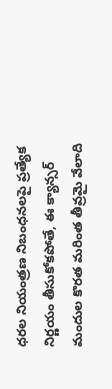ధరల నియంత్రణ నిబంధనలపై ప్రత్యేక నిర్ణయం తీసుకోకపోతే, ఈ క్యాన్సర్ మందుల కొరత మరింత తీవ్రమై వేలాది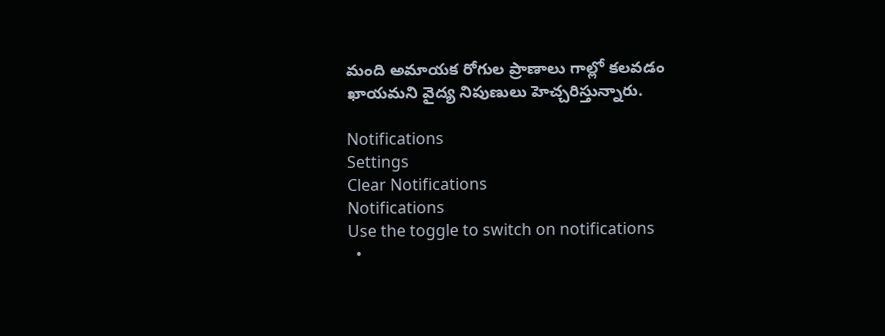మంది అమాయక రోగుల ప్రాణాలు గాల్లో కలవడం ఖాయమని వైద్య నిపుణులు హెచ్చరిస్తున్నారు.

Notifications
Settings
Clear Notifications
Notifications
Use the toggle to switch on notifications
  •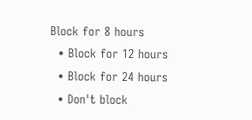Block for 8 hours
  • Block for 12 hours
  • Block for 24 hours
  • Don't block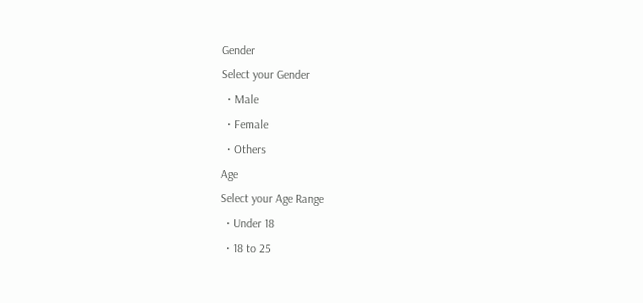Gender
Select your Gender
  • Male
  • Female
  • Others
Age
Select your Age Range
  • Under 18
  • 18 to 25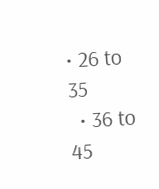• 26 to 35
  • 36 to 45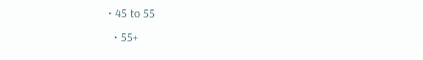• 45 to 55
  • 55+